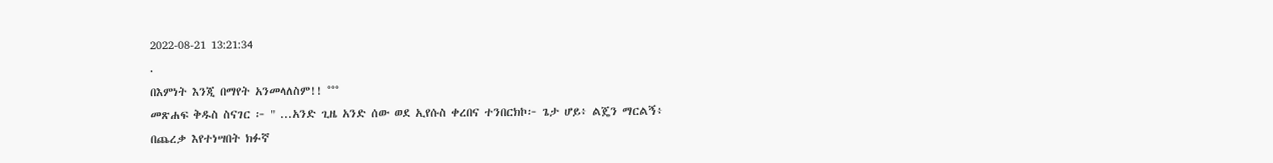2022-08-21 13:21:34
.
በእምነት እንጂ በማየት አንመላለስም!! °°°
መጽሐፍ ቅዱስ ስናገር ፦ " ...አንድ ጊዜ አንድ ሰው ወደ ኢየሱስ ቀረበና ተንበርክኮ፦ ጌታ ሆይ፥ ልጄን ማርልኝ፥ በጨረቃ እየተነሣበት ክፉኛ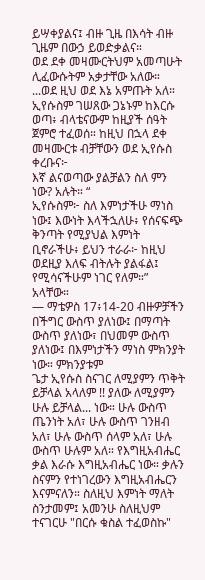ይሣቀያልና፤ ብዙ ጊዜ በእሳት ብዙ ጊዜም በውኃ ይወድቃልና።
ወደ ደቀ መዛሙርትህም አመጣሁት ሊፈውሱትም አቃታቸው አለው። ...ወደ ዚህ ወደ እኔ አምጡት አለ። ኢየሱስም ገሠጸው ጋኔኑም ከእርሱ ወጣ፥ ብላቴናውም ከዚያች ሰዓት ጀምሮ ተፈወሰ። ከዚህ በኋላ ደቀ መዛሙርቱ ብቻቸውን ወደ ኢየሱስ ቀረቡና፦
እኛ ልናወጣው ያልቻልን ስለ ምን ነው? አሉት። “
ኢየሱስም፦ ስለ እምነታችሁ ማነስ ነው፤ እውነት እላችኋለሁ፥ የሰናፍጭ ቅንጣት የሚያህል እምነት ቢኖራችሁ፥ ይህን ተራራ፦ ከዚህ ወደዚያ እለፍ ብትሉት ያልፋል፤ የሚሳናችሁም ነገር የለም።” አላቸው።
— ማቴዎስ 17፥14-20 ብዙዎቻችን በችግር ውስጥ ያለነው፤ በማጣት ውስጥ ያለነው፣ በህመም ውስጥ ያለነው፤ በእምነታችን ማነስ ምክንያት ነው። ምክንያቱም
ጌታ ኢየሱስ ስናገር ለሚያምን ጥቅት ይቻላል አላለም !! ያለው ለሚያምን ሁሉ ይቻላል... ነው። ሁሉ ውስጥ ጤንነት አለ፣ ሁሉ ውስጥ ገንዘብ አለ፣ ሁሉ ውስጥ ሰላም አለ፣ ሁሉ ውስጥ ሁሉም አለ። የእግዚአብሔር ቃል እራሱ እግዚአብሔር ነው። ቃሉን ስናምን የተነገረውን እግዚአብሔርን እናምናለን። ስለዚህ እምነት ማለት ስንታመም፤ አመንሁ ስለዚህም ተናገርሁ "በርሱ ቁስል ተፈወስኩ"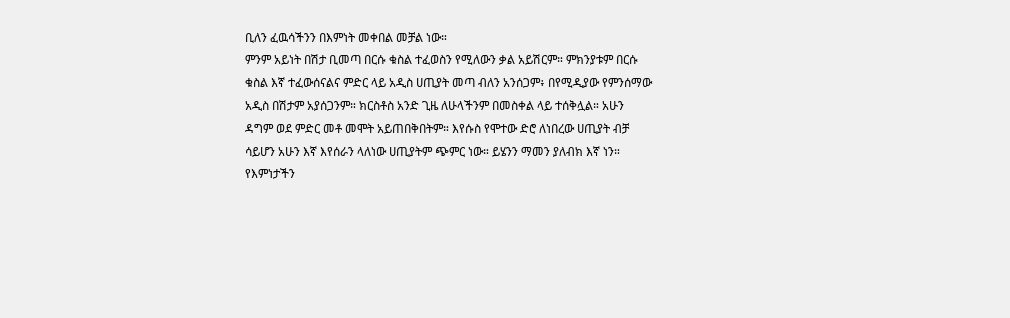ቢለን ፈዉሳችንን በእምነት መቀበል መቻል ነው።
ምንም አይነት በሽታ ቢመጣ በርሱ ቁስል ተፈወስን የሚለውን ቃል አይሽርም። ምክንያቱም በርሱ ቁስል እኛ ተፈውሰናልና ምድር ላይ አዲስ ሀጢያት መጣ ብለን አንሰጋም፥ በየሚዲያው የምንሰማው አዲስ በሽታም አያሰጋንም። ክርስቶስ አንድ ጊዜ ለሁላችንም በመስቀል ላይ ተሰቅሏል። አሁን ዳግም ወደ ምድር መቶ መሞት አይጠበቅበትም። እየሱስ የሞተው ድሮ ለነበረው ሀጢያት ብቻ ሳይሆን አሁን እኛ እየሰራን ላለነው ሀጢያትም ጭምር ነው። ይሄንን ማመን ያለብክ እኛ ነን።
የእምነታችን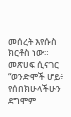መሰረት እየሱስ ክርቶስ ነው።
መጽሀፍ ሲናገር “ወንድሞች ሆይ፥ የሰበክሁላችሁን ደግሞም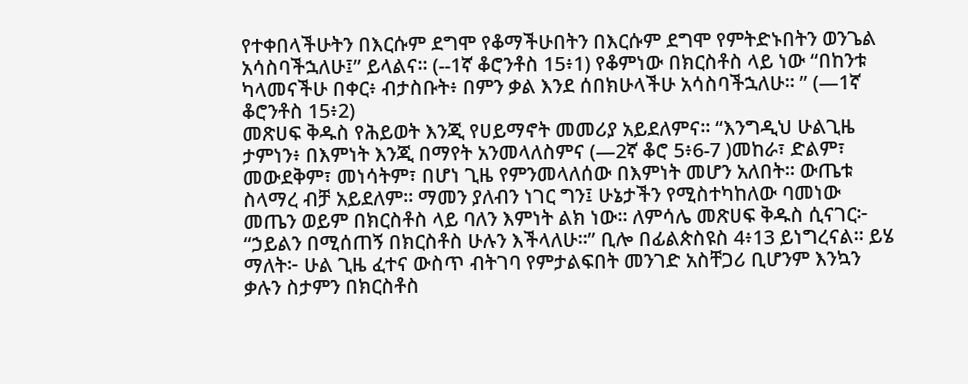የተቀበላችሁትን በእርሱም ደግሞ የቆማችሁበትን በእርሱም ደግሞ የምትድኑበትን ወንጌል አሳስባችኋለሁ፤” ይላልና። (--1ኛ ቆሮንቶስ 15፥1) የቆምነው በክርስቶስ ላይ ነው “በከንቱ ካላመናችሁ በቀር፥ ብታስቡት፥ በምን ቃል እንደ ሰበክሁላችሁ አሳስባችኋለሁ። ” (—1ኛ ቆሮንቶስ 15፥2)
መጽሀፍ ቅዱስ የሕይወት እንጂ የሀይማኖት መመሪያ አይደለምና። “እንግዲህ ሁልጊዜ ታምነን፥ በእምነት እንጂ በማየት አንመላለስምና (—2ኛ ቆሮ 5፥6-7 )መከራ፣ ድልም፣ መውደቅም፣ መነሳትም፣ በሆነ ጊዜ የምንመላለሰው በእምነት መሆን አለበት። ውጤቱ ስላማረ ብቻ አይደለም። ማመን ያለብን ነገር ግን፤ ሁኔታችን የሚስተካከለው ባመነው መጤን ወይም በክርስቶስ ላይ ባለን እምነት ልክ ነው። ለምሳሌ መጽሀፍ ቅዱስ ሲናገር፦ “ኃይልን በሚሰጠኝ በክርስቶስ ሁሉን እችላለሁ።” ቢሎ በፊልጵስዩስ 4፥13 ይነግረናል። ይሄ ማለት፦ ሁል ጊዜ ፈተና ውስጥ ብትገባ የምታልፍበት መንገድ አስቸጋሪ ቢሆንም እንኳን ቃሉን ስታምን በክርስቶስ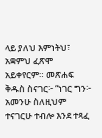ላይ ያለህ እምነትህ፣ አቋምህ ፈጽሞ አይቀየርም። መጽሐፍ ቅዱስ ስናገር፦ “ነገር ግን፦ አመንሁ ስለዚህም ተናገርሁ ተብሎ እንደ ተጻፈ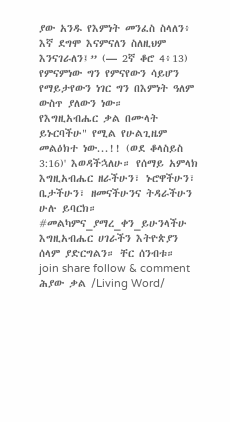ያው አንዱ የእምነት መንፈስ ስላለን፥ እኛ ደግሞ እናምናለን ስለዚህም እንናገራለን፤” (— 2ኛ ቆሮ 4፥13) የምናምነው ግን የምናየውን ሳይሆን የማይታየውን ነገር ግን በእምነት ዓለም ውስጥ ያለውን ነው።
የእግዚአብሔር ቃል በሙላት ይኑርባችሁ" የሚል የሁልጊዜም መልዕክተ ነው...!! (ወደ ቆላስይስ 3:16)' እወዳችኋለሁ። የሰማይ አምላክ እግዚአብሔር ዘራችሁን፣ ኑሮዋችሁን፣ ቤታችሁን፣ ዘመናችሁንና ትዳራችሁን ሁሉ ይባርክ።
#መልካምና_ያማረ_ቀን_ይሁንላችሁ
እግዚአብሔር ሀገራችን እትዮጵያን ሰላም ያድርግልን። ቸር ሰንብቱ።
join share follow & comment
ሕያው ቃል /Living Word/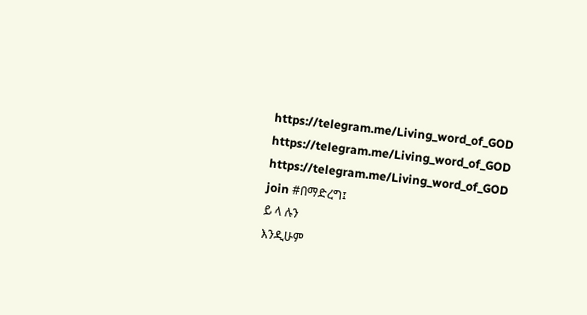https://telegram.me/Living_word_of_GOD
https://telegram.me/Living_word_of_GOD
https://telegram.me/Living_word_of_GOD join #በማድረግ፤
ይ ላ ሉን
እንዲሁም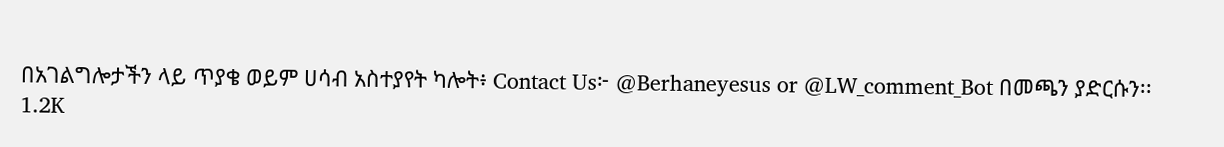በአገልግሎታችን ላይ ጥያቄ ወይም ሀሳብ አስተያየት ካሎት፥ Contact Us፦ @Berhaneyesus or @LW_comment_Bot በመጫን ያድርሱን፡፡
1.2K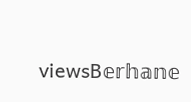viewsB𝕖𝕣𝕙𝕒𝕟𝕖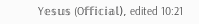Y𝕖𝕤𝕦𝕤 (O𝕗𝕗𝕚𝕔𝕚𝕒𝕝), edited 10:21